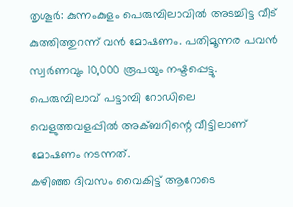തൃശൂർ: കുന്നംകുളം പെരുമ്പിലാവിൽ അടച്ചിട്ട വീട് കുത്തിത്തുറന്ന് വൻ മോഷണം. പതിമൂന്നര പവൻ സ്വർണവും 10,000 രൂപയും നഷ്ടപ്പെട്ടു. പെരുമ്പിലാവ് പട്ടാമ്പി റോഡിലെ വെളുത്തവളപ്പിൽ അക്ബറിന്റെ വീട്ടിലാണ് മോഷണം നടന്നത്.
കഴിഞ്ഞ ദിവസം വൈകിട്ട് ആറോടെ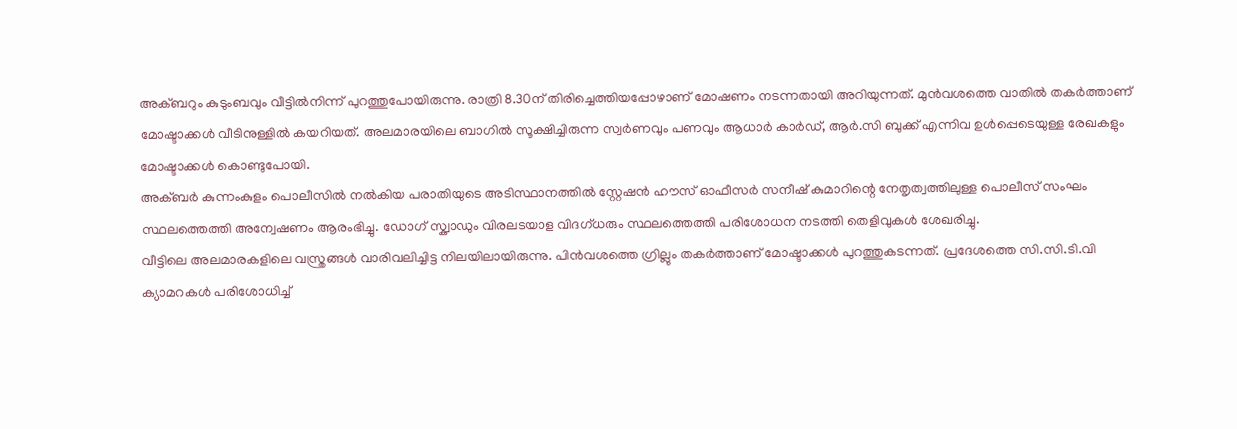അക്ബറും കുടുംബവും വീട്ടിൽനിന്ന് പുറത്തുപോയിരുന്നു. രാത്രി 8.30ന് തിരിച്ചെത്തിയപ്പോഴാണ് മോഷണം നടന്നതായി അറിയുന്നത്. മുൻവശത്തെ വാതിൽ തകർത്താണ് മോഷ്ടാക്കൾ വീടിനുള്ളിൽ കയറിയത്. അലമാരയിലെ ബാഗിൽ സൂക്ഷിച്ചിരുന്ന സ്വർണവും പണവും ആധാർ കാർഡ്, ആർ.സി ബുക്ക് എന്നിവ ഉൾപ്പെടെയുള്ള രേഖകളും മോഷ്ടാക്കൾ കൊണ്ടുപോയി.
അക്ബർ കുന്നംകുളം പൊലീസിൽ നൽകിയ പരാതിയുടെ അടിസ്ഥാനത്തിൽ സ്റ്റേഷൻ ഹൗസ് ഓഫീസർ സനീഷ് കുമാറിന്റെ നേതൃത്വത്തിലുള്ള പൊലീസ് സംഘം സ്ഥലത്തെത്തി അന്വേഷണം ആരംഭിച്ചു. ഡോഗ് സ്ക്വാഡും വിരലടയാള വിദഗ്ധരും സ്ഥലത്തെത്തി പരിശോധന നടത്തി തെളിവുകൾ ശേഖരിച്ചു.
വീട്ടിലെ അലമാരകളിലെ വസ്ത്രങ്ങൾ വാരിവലിച്ചിട്ട നിലയിലായിരുന്നു. പിൻവശത്തെ ഗ്രില്ലും തകർത്താണ് മോഷ്ടാക്കൾ പുറത്തുകടന്നത്. പ്രദേശത്തെ സി.സി.ടി.വി ക്യാമറകൾ പരിശോധിച്ച്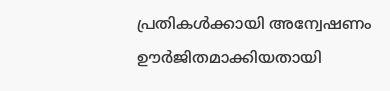പ്രതികൾക്കായി അന്വേഷണം ഊർജിതമാക്കിയതായി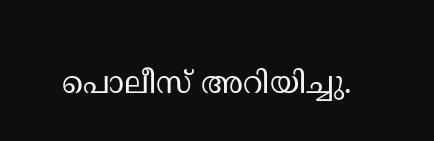പൊലീസ് അറിയിച്ചു.